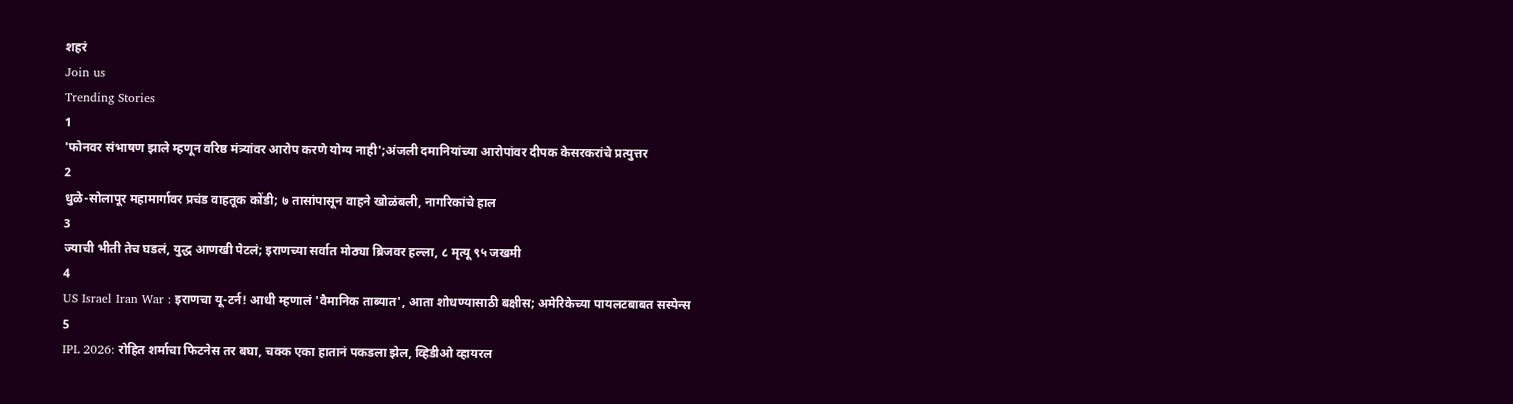शहरं
Join us
Trending Stories
1
'फोनवर संभाषण झाले म्हणून वरिष्ठ मंत्र्यांवर आरोप करणे योग्य नाही';अंजली दमानियांच्या आरोपांवर दीपक केसरकरांचे प्रत्युत्तर
2
धुळे-सोलापूर महामार्गावर प्रचंड वाहतूक कोंडी; ७ तासांपासून वाहने खोळंबली, नागरिकांचे हाल
3
ज्याची भीती तेच घडलं, युद्ध आणखी पेटलं; इराणच्या सर्वात मोठ्या ब्रिजवर हल्ला, ८ मृत्यू ९५ जखमी
4
US Israel Iran War : इराणचा यू-टर्न! आधी म्हणालं 'वैमानिक ताब्यात', आता शोधण्यासाठी बक्षीस; अमेरिकेच्या पायलटबाबत सस्पेन्स
5
IPL 2026: रोहित शर्माचा फिटनेस तर बघा, चक्क एका हातानं पकडला झेल, व्हिडीओ व्हायरल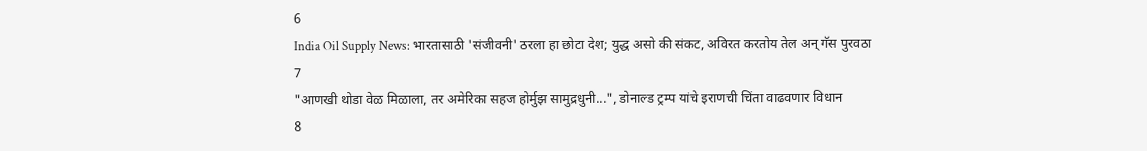6
India Oil Supply News: भारतासाठी 'संजीवनी' ठरला हा छोटा देश; युद्ध असो की संकट, अविरत करतोय तेल अन् गॅस पुरवठा
7
"आणखी थोडा वेळ मिळाला, तर अमेरिका सहज होर्मुझ सामुद्रधुनी...", डोनाल्ड ट्रम्प यांचे इराणची चिंता वाढवणार विधान
8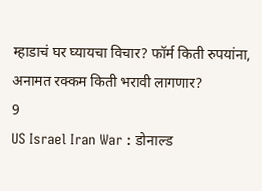म्हाडाचं घर घ्यायचा विचार? फॉर्म किती रुपयांना, अनामत रक्कम किती भरावी लागणार?
9
US Israel Iran War : डोनाल्ड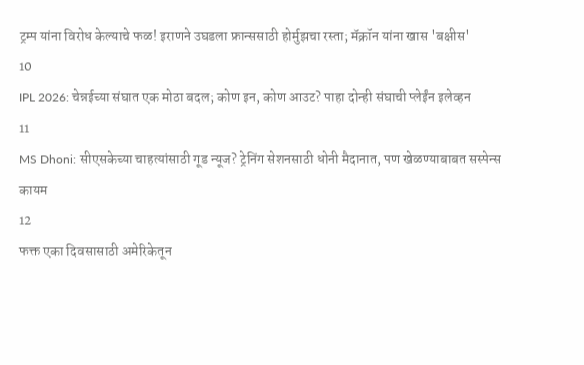ट्रम्प यांना विरोध केल्याचे फळ! इराणने उघडला फ्रान्ससाठी होर्मुझचा रस्ता; मॅक्रॉन यांना खास 'बक्षीस'
10
IPL 2026: चेन्नईच्या संघात एक मोठा बदल; कोण इन, कोण आउट? पाहा दोन्ही संघाची प्लेईंन इलेव्हन
11
MS Dhoni: सीएसकेच्या चाहत्यांसाठी गूड न्यूज? ट्रेनिंग सेशनसाठी धोनी मैदानात, पण खेळण्याबाबत सस्पेन्स कायम
12
फक्त एका दिवसासाठी अमेरिकेतून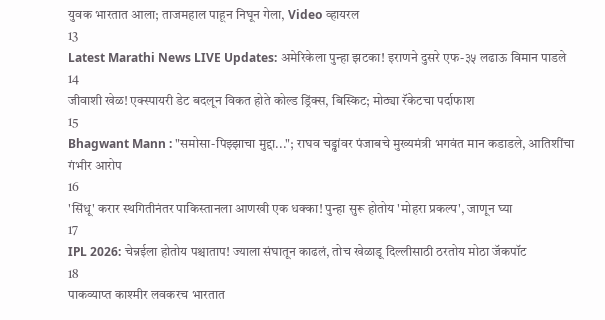युवक भारतात आला; ताजमहाल पाहून निघून गेला, Video व्हायरल
13
Latest Marathi News LIVE Updates: अमेरिकेला पुन्हा झटका! इराणने दुसरे एफ-३५ लढाऊ विमान पाडले
14
जीवाशी खेळ! एक्स्पायरी डेट बदलून विकत होते कोल्ड ड्रिंक्स, बिस्किट; मोठ्या रॅकेटचा पर्दाफाश
15
Bhagwant Mann : "समोसा-पिझ्झाचा मुद्दा..."; राघव चड्ढांवर पंजाबचे मुख्यमंत्री भगवंत मान कडाडले, आतिशींचा गंभीर आरोप
16
'सिंधू' करार स्थगितीनंतर पाकिस्तानला आणखी एक धक्का! पुन्हा सुरू होतोय 'मोहरा प्रकल्प', जाणून घ्या
17
IPL 2026: चेन्नईला होतोय पश्चाताप! ज्याला संघातून काढलं, तोच खेळाडू दिल्लीसाठी ठरतोय मोठा जॅकपॉट
18
पाकव्याप्त काश्मीर लवकरच भारतात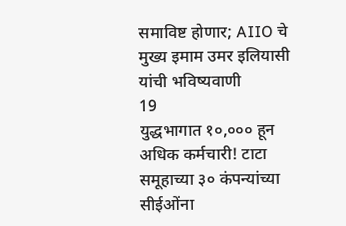समाविष्ट होणार; AIIO चे मुख्य इमाम उमर इलियासी यांची भविष्यवाणी
19
युद्धभागात १०,००० हून अधिक कर्मचारी! टाटा समूहाच्या ३० कंपन्यांच्या सीईओंना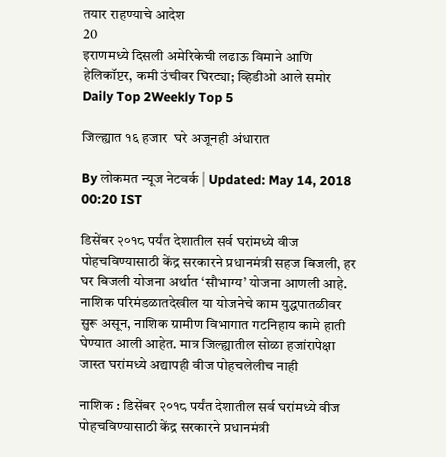तयार राहण्याचे आदेश
20
इराणमध्ये दिसली अमेरिकेची लढाऊ विमाने आणि हेलिकॉप्टर, कमी उंचीवर घिरट्या; व्हिडीओ आले समोर
Daily Top 2Weekly Top 5

जिल्ह्यात १६ हजार  घरे अजूनही अंधारात

By लोकमत न्यूज नेटवर्क | Updated: May 14, 2018 00:20 IST

डिसेंबर २०१८ पर्यंत देशातील सर्व घरांमध्ये वीज पोहचविण्यासाठी केंद्र सरकारने प्रधानमंत्री सहज बिजली, हर घर बिजली योजना अर्थात ‘सौभाग्य’ योजना आणली आहे. नाशिक परिमंडळातदेखील या योजनेचे काम युद्धपातळीवर सुरू असून, नाशिक ग्रामीण विभागात गटनिहाय कामे हाती घेण्यात आली आहेत. मात्र जिल्ह्यातील सोळा हजांरापेक्षा जास्त घरांमध्ये अद्यापही वीज पोहचलेलीच नाही

नाशिक : डिसेंबर २०१८ पर्यंत देशातील सर्व घरांमध्ये वीज पोहचविण्यासाठी केंद्र सरकारने प्रधानमंत्री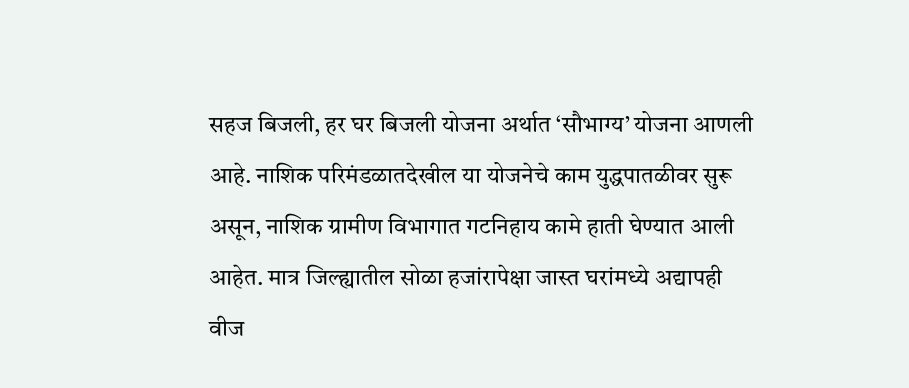सहज बिजली, हर घर बिजली योजना अर्थात ‘सौभाग्य’ योजना आणली आहे. नाशिक परिमंडळातदेखील या योजनेचे काम युद्धपातळीवर सुरू असून, नाशिक ग्रामीण विभागात गटनिहाय कामे हाती घेण्यात आली आहेत. मात्र जिल्ह्यातील सोळा हजांरापेक्षा जास्त घरांमध्ये अद्यापही वीज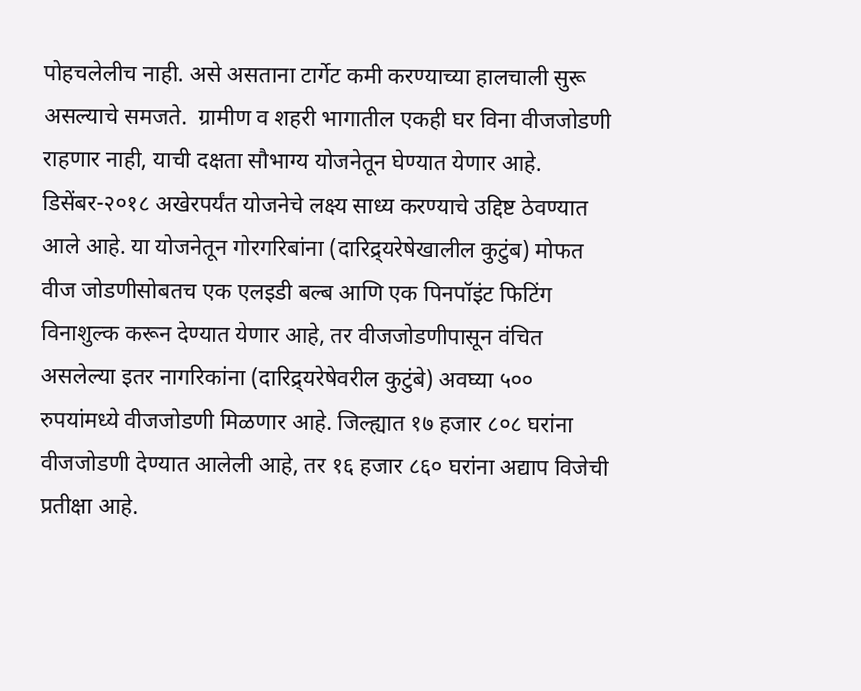पोहचलेलीच नाही. असे असताना टार्गेट कमी करण्याच्या हालचाली सुरू असल्याचे समजते.  ग्रामीण व शहरी भागातील एकही घर विना वीजजोडणी राहणार नाही, याची दक्षता सौभाग्य योजनेतून घेण्यात येणार आहे. डिसेंबर-२०१८ अखेरपर्यंत योजनेचे लक्ष्य साध्य करण्याचे उद्दिष्ट ठेवण्यात आले आहे. या योजनेतून गोरगरिबांना (दारिद्र्यरेषेखालील कुटुंब) मोफत वीज जोडणीसोबतच एक एलइडी बल्ब आणि एक पिनपॉइंट फिटिंग विनाशुल्क करून देण्यात येणार आहे, तर वीजजोडणीपासून वंचित असलेल्या इतर नागरिकांना (दारिद्र्यरेषेवरील कुटुंबे) अवघ्या ५०० रुपयांमध्ये वीजजोडणी मिळणार आहे. जिल्ह्यात १७ हजार ८०८ घरांना वीजजोडणी देण्यात आलेली आहे, तर १६ हजार ८६० घरांना अद्याप विजेची  प्रतीक्षा आहे.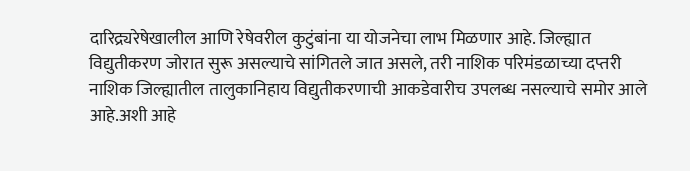दारिद्र्यरेषेखालील आणि रेषेवरील कुटुंबांना या योजनेचा लाभ मिळणार आहे. जिल्ह्यात विद्युतीकरण जोरात सुरू असल्याचे सांगितले जात असले, तरी नाशिक परिमंडळाच्या दप्तरी नाशिक जिल्ह्यातील तालुकानिहाय विद्युतीकरणाची आकडेवारीच उपलब्ध नसल्याचे समोर आले आहे.अशी आहे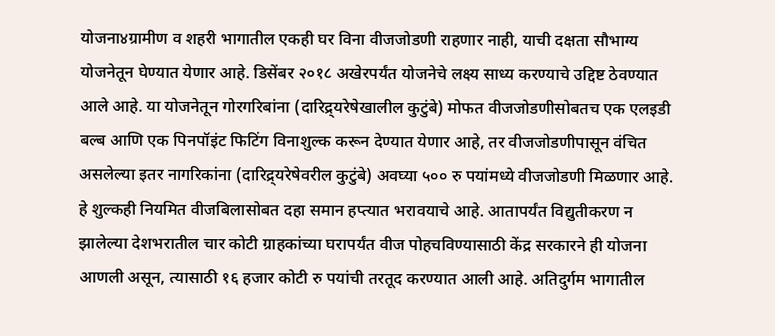योजना४ग्रामीण व शहरी भागातील एकही घर विना वीजजोडणी राहणार नाही, याची दक्षता सौभाग्य योजनेतून घेण्यात येणार आहे. डिसेंबर २०१८ अखेरपर्यंत योजनेचे लक्ष्य साध्य करण्याचे उद्दिष्ट ठेवण्यात आले आहे. या योजनेतून गोरगरिबांना (दारिद्र्यरेषेखालील कुटुंबे) मोफत वीजजोडणीसोबतच एक एलइडी बल्ब आणि एक पिनपॉइंट फिटिंग विनाशुल्क करून देण्यात येणार आहे, तर वीजजोडणीपासून वंचित असलेल्या इतर नागरिकांना (दारिद्र्यरेषेवरील कुटुंबे) अवघ्या ५०० रु पयांमध्ये वीजजोडणी मिळणार आहे. हे शुल्कही नियमित वीजबिलासोबत दहा समान हप्त्यात भरावयाचे आहे. आतापर्यंत विद्युतीकरण न झालेल्या देशभरातील चार कोटी ग्राहकांच्या घरापर्यंत वीज पोहचविण्यासाठी केंद्र सरकारने ही योजना आणली असून, त्यासाठी १६ हजार कोटी रु पयांची तरतूद करण्यात आली आहे. अतिदुर्गम भागातील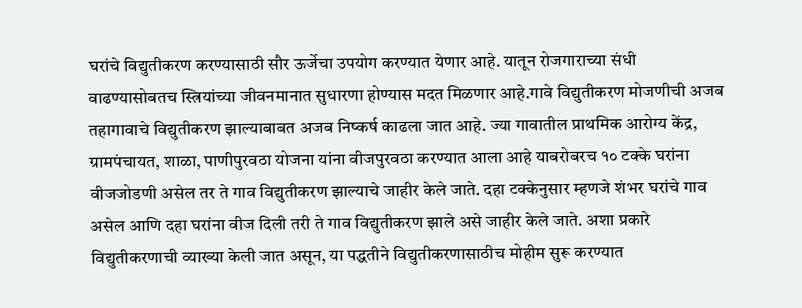घरांचे विद्युतीकरण करण्यासाठी सौर ऊर्जेचा उपयोग करण्यात येणार आहे. यातून रोजगाराच्या संधी वाढण्यासोबतच स्त्रियांच्या जीवनमानात सुधारणा होण्यास मदत मिळणार आहे.गावे विद्युतीकरण मोजणीची अजब तहागावाचे विद्युतीकरण झाल्याबाबत अजब निष्कर्ष काढला जात आहे. ज्या गावातील प्राथमिक आरोग्य केंद्र, ग्रामपंचायत, शाळा, पाणीपुरवठा योजना यांना वीजपुरवठा करण्यात आला आहे याबरोबरच १० टक्के घरांना वीजजोडणी असेल तर ते गाव विद्युतीकरण झाल्याचे जाहीर केले जाते. दहा टक्केनुसार म्हणजे शंभर घरांचे गाव असेल आणि दहा घरांना वीज दिली तरी ते गाव विद्युतीकरण झाले असे जाहीर केले जाते. अशा प्रकारे विद्युतीकरणाची व्याख्या केली जात असून, या पद्धतीने विद्युतीकरणासाठीच मोहीम सुरू करण्यात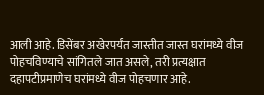आली आहे. डिसेंबर अखेरपर्यंत जास्तीत जास्त घरांमध्ये वीज पोहचविण्याचे सांगितले जात असले, तरी प्रत्यक्षात दहापटीप्रमाणेच घरांमध्ये वीज पोहचणार आहे.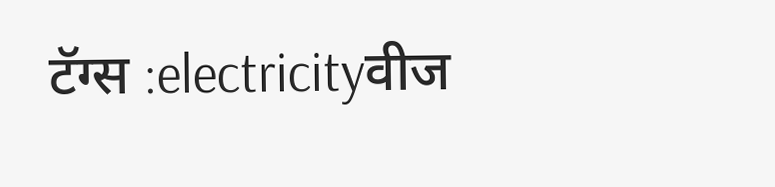टॅग्स :electricityवीज